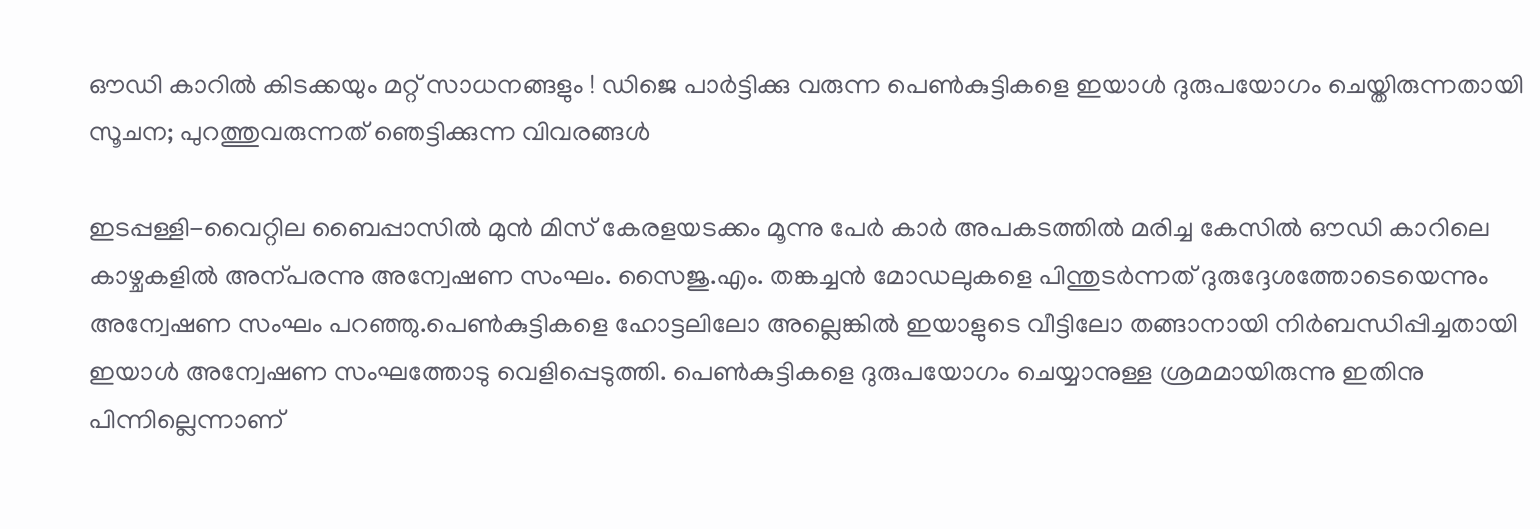ഔഡി കാറിൽ കിടക്കയും മറ്റ് സാധനങ്ങളും ! ഡിജെ പാർട്ടിക്കു വരുന്ന പെൺകുട്ടികളെ ഇയാൾ ദുരുപയോഗം ചെയ്തിരുന്നതായി സൂചന; പുറത്തുവരുന്നത് ഞെട്ടിക്കുന്ന വിവരങ്ങള്‍

ഇടപ്പള്ളി-വൈറ്റില ബൈപ്പാസില്‍ മുന്‍ മിസ് കേരളയടക്കം മൂന്നു പേര്‍ കാര്‍ അപകടത്തില്‍ മരിച്ച കേസില്‍ ഔഡി കാറിലെ കാഴ്ചകളിൽ അന്പരന്നു അന്വേഷണ സംഘം. സൈജു.എം. തങ്കച്ചന്‍ മോഡലുകളെ പിന്തുടര്‍ന്നത് ദുരുദ്ദേശത്തോടെയെന്നും അന്വേഷണ സംഘം പറഞ്ഞു.പെണ്‍കുട്ടികളെ ഹോട്ടലിലോ അല്ലെങ്കില്‍ ഇയാളുടെ വീട്ടിലോ തങ്ങാനായി നിര്‍ബന്ധിപ്പിച്ചതായി ഇയാള്‍ അന്വേഷണ സംഘത്തോടു വെളിപ്പെടുത്തി. പെണ്‍കുട്ടികളെ ദുരുപയോഗം ചെയ്യാനുള്ള ശ്രമമായിരുന്നു ഇതിനു പിന്നില്ലെന്നാണ്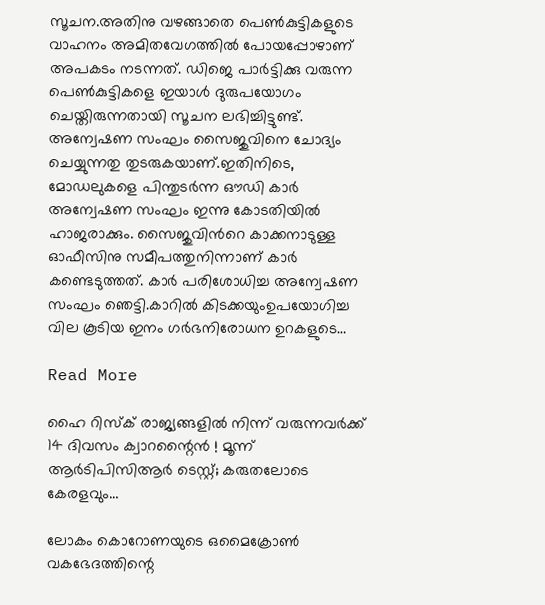സൂചന.അതിനു വഴങ്ങാതെ പെണ്‍കുട്ടികളുടെ വാഹനം അമിതവേഗത്തില്‍ പോയപ്പോഴാണ് അപകടം നടന്നത്. ഡിജെ പാർട്ടിക്കു വരുന്ന പെൺകുട്ടികളെ ഇയാൾ ദുരുപയോഗം ചെയ്തിരുന്നതായി സൂചന ലഭിച്ചിട്ടുണ്ട്. അന്വേഷണ സംഘം സൈജുവിനെ ചോദ്യം ചെയ്യുന്നതു തുടരുകയാണ്.ഇതിനിടെ, മോഡലുകളെ പിന്തുടര്‍ന്ന ഔഡി കാര്‍ അന്വേഷണ സംഘം ഇന്നു കോടതിയില്‍ ഹാജരാക്കും. സൈജുവിന്‍റെ കാക്കനാടുള്ള ഓഫീസിനു സമീപത്തുനിന്നാണ് കാര്‍ കണ്ടെടുത്തത്. കാര്‍ പരിശോധിച്ച അന്വേഷണ സംഘം ഞെട്ടി.കാറിൽ കിടക്കയുംഉപയോഗിച്ച വില കൂടിയ ഇനം ഗര്‍ഭനിരോധന ഉറകളുടെ…

Read More

ഹൈ റിസ്‌ക് രാജ്യങ്ങളില്‍ നിന്ന് വരുന്നവര്‍ക്ക് 14 ദിവസം ക്വാറന്റൈന്‍ ! മൂന്ന് ആര്‍ടിപിസിആര്‍ ടെസ്റ്റ്; കരുതലോടെ കേരളവും…

ലോകം കൊറോണയുടെ ഒമൈക്രോണ്‍ വകഭേദത്തിന്റെ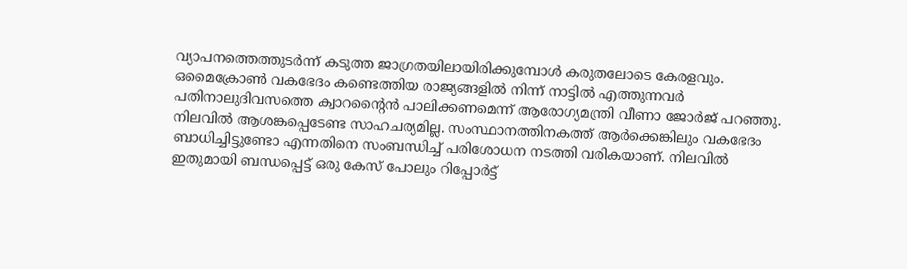വ്യാപനത്തെത്തുടര്‍ന്ന് കടുത്ത ജാഗ്രതയിലായിരിക്കുമ്പോള്‍ കരുതലോടെ കേരളവും. ഒമൈക്രോണ്‍ വകഭേദം കണ്ടെത്തിയ രാജ്യങ്ങളില്‍ നിന്ന് നാട്ടില്‍ എത്തുന്നവര്‍ പതിനാലുദിവസത്തെ ക്വാറന്റൈന്‍ പാലിക്കണമെന്ന് ആരോഗ്യമന്ത്രി വീണാ ജോര്‍ജ് പറഞ്ഞു. നിലവില്‍ ആശങ്കപ്പെടേണ്ട സാഹചര്യമില്ല. സംസ്ഥാനത്തിനകത്ത് ആര്‍ക്കെങ്കിലും വകഭേദം ബാധിച്ചിട്ടുണ്ടോ എന്നതിനെ സംബന്ധിച്ച് പരിശോധന നടത്തി വരികയാണ്. നിലവില്‍ ഇതുമായി ബന്ധപ്പെട്ട് ഒരു കേസ് പോലും റിപ്പോര്‍ട്ട്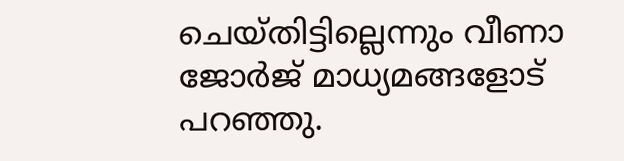ചെയ്തിട്ടില്ലെന്നും വീണാ ജോര്‍ജ് മാധ്യമങ്ങളോട് പറഞ്ഞു.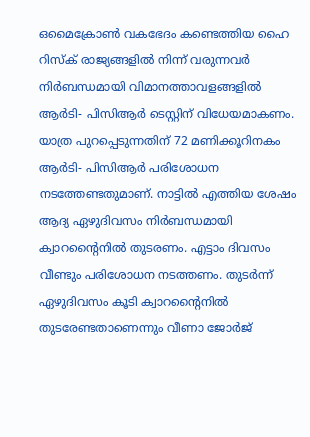ഒമൈക്രോണ്‍ വകഭേദം കണ്ടെത്തിയ ഹൈ റിസ്‌ക് രാജ്യങ്ങളില്‍ നിന്ന് വരുന്നവര്‍ നിര്‍ബന്ധമായി വിമാനത്താവളങ്ങളില്‍ ആര്‍ടി- പിസിആര്‍ ടെസ്റ്റിന് വിധേയമാകണം. യാത്ര പുറപ്പെടുന്നതിന് 72 മണിക്കൂറിനകം ആര്‍ടി- പിസിആര്‍ പരിശോധന നടത്തേണ്ടതുമാണ്. നാട്ടില്‍ എത്തിയ ശേഷം ആദ്യ ഏഴുദിവസം നിര്‍ബന്ധമായി ക്വാറന്റൈനില്‍ തുടരണം. എട്ടാം ദിവസം വീണ്ടും പരിശോധന നടത്തണം. തുടര്‍ന്ന് ഏഴുദിവസം കൂടി ക്വാറന്റൈനില്‍ തുടരേണ്ടതാണെന്നും വീണാ ജോര്‍ജ്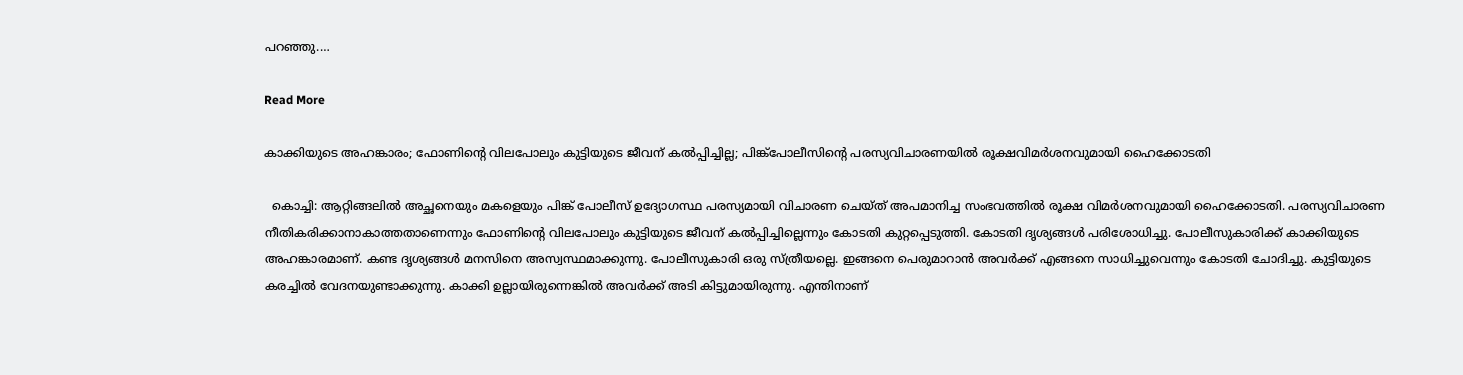പറഞ്ഞു.…

Read More

കാക്കിയുടെ അഹങ്കാരം; ഫോണിന്‍റെ വിലപോലും കുട്ടിയുടെ ജീവന് കൽപ്പിച്ചില്ല; പിങ്ക്പോലീസിന്‍റെ പരസ്യവിചാരണയിൽ രൂക്ഷവിമർശനവുമായി ഹൈക്കോടതി

  കൊച്ചി: ആറ്റിങ്ങലില്‍ അച്ഛനെയും മകളെയും പിങ്ക് പോലീസ് ഉദ്യോഗസ്ഥ പരസ്യമായി വിചാരണ ചെയ്ത് അപമാനിച്ച സംഭവത്തില്‍ രൂക്ഷ വിമര്‍ശനവുമായി ഹൈക്കോടതി. പരസ്യവിചാരണ നീതികരിക്കാനാകാത്തതാണെന്നും ഫോണിന്‍റെ വിലപോലും കുട്ടിയുടെ ജീവന് കൽപ്പിച്ചില്ലെന്നും കോടതി കുറ്റപ്പെടുത്തി. കോടതി ദൃശ്യങ്ങൾ പരിശോധിച്ചു. പോലീസുകാരിക്ക് കാക്കിയുടെ അഹങ്കാരമാണ്. കണ്ട ദൃശ്യങ്ങൾ മനസിനെ അസ്വസ്ഥമാക്കുന്നു. പോലീസുകാരി ഒരു സ്ത്രീയല്ലെ. ഇങ്ങനെ പെരുമാറാൻ അവർക്ക് എങ്ങനെ സാധിച്ചുവെന്നും കോടതി ചോദിച്ചു. കുട്ടിയുടെ കരച്ചിൽ വേദനയുണ്ടാക്കുന്നു. കാക്കി ഉല്ലായിരുന്നെങ്കിൽ അവർക്ക് അടി കിട്ടുമായിരുന്നു. എന്തിനാണ്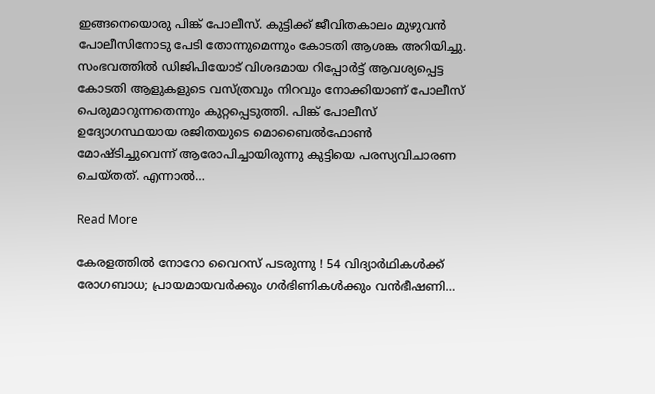ഇങ്ങനെയൊരു പിങ്ക് പോലീസ്. കുട്ടിക്ക് ജീവിതകാലം മുഴുവൻ പോലീസിനോടു പേടി തോന്നുമെന്നും കോടതി ആശങ്ക അറിയിച്ചു. സംഭവത്തിൽ ഡിജിപിയോട് വിശദമായ റിപ്പോർട്ട് ആവശ്യപ്പെട്ട കോടതി ആളുകളുടെ വസ്ത്രവും നിറവും നോക്കിയാണ് പോലീസ് പെരുമാറുന്നതെന്നും കുറ്റപ്പെടുത്തി. പിങ്ക് പോലീസ് ഉദ്യോഗസ്ഥയായ രജിതയുടെ മൊബൈൽഫോൺ മോഷ്ടിച്ചുവെന്ന് ആരോപിച്ചായിരുന്നു കുട്ടിയെ പരസ്യവിചാരണ ചെയ്തത്. എന്നാൽ…

Read More

കേരളത്തില്‍ നോറോ വൈറസ് പടരുന്നു ! 54 വിദ്യാര്‍ഥികള്‍ക്ക് രോഗബാധ; പ്രായമായവര്‍ക്കും ഗര്‍ഭിണികള്‍ക്കും വന്‍ഭീഷണി…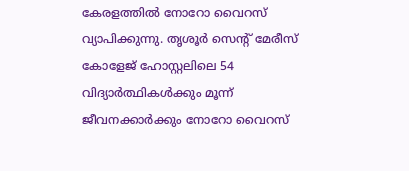കേരളത്തില്‍ നോറോ വൈറസ് വ്യാപിക്കുന്നു. തൃശൂര്‍ സെന്റ് മേരീസ് കോളേജ് ഹോസ്റ്റലിലെ 54 വിദ്യാര്‍ത്ഥികള്‍ക്കും മൂന്ന് ജീവനക്കാര്‍ക്കും നോറോ വൈറസ്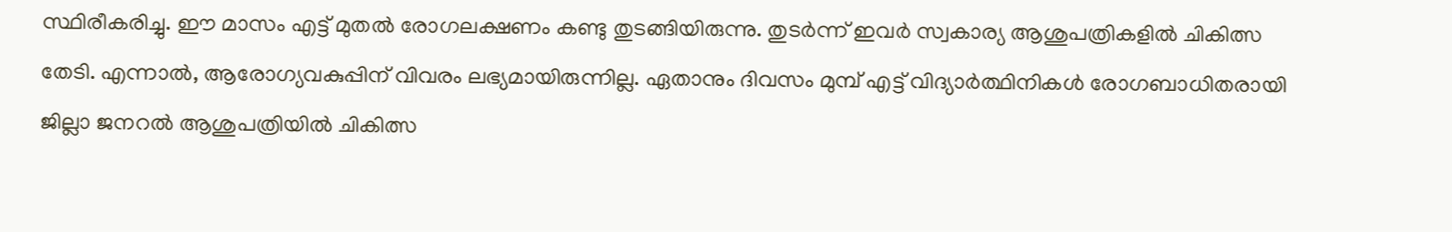സ്ഥിരീകരിച്ചു. ഈ മാസം എട്ട് മുതല്‍ രോഗലക്ഷണം കണ്ടു തുടങ്ങിയിരുന്നു. തുടര്‍ന്ന് ഇവര്‍ സ്വകാര്യ ആശുപത്രികളില്‍ ചികിത്സ തേടി. എന്നാല്‍, ആരോഗ്യവകുപ്പിന് വിവരം ലഭ്യമായിരുന്നില്ല. ഏതാനും ദിവസം മുമ്പ് എട്ട് വിദ്യാര്‍ത്ഥിനികള്‍ രോഗബാധിതരായി ജില്ലാ ജനറല്‍ ആശുപത്രിയില്‍ ചികിത്സ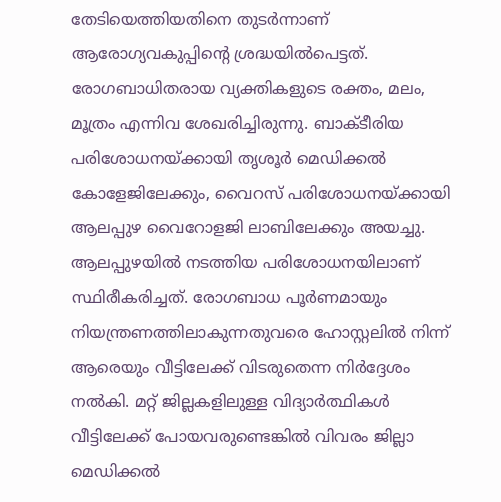തേടിയെത്തിയതിനെ തുടര്‍ന്നാണ് ആരോഗ്യവകുപ്പിന്റെ ശ്രദ്ധയില്‍പെട്ടത്. രോഗബാധിതരായ വ്യക്തികളുടെ രക്തം, മലം, മൂത്രം എന്നിവ ശേഖരിച്ചിരുന്നു. ബാക്ടീരിയ പരിശോധനയ്ക്കായി തൃശൂര്‍ മെഡിക്കല്‍ കോളേജിലേക്കും, വൈറസ് പരിശോധനയ്ക്കായി ആലപ്പുഴ വൈറോളജി ലാബിലേക്കും അയച്ചു. ആലപ്പുഴയില്‍ നടത്തിയ പരിശോധനയിലാണ് സ്ഥിരീകരിച്ചത്. രോഗബാധ പൂര്‍ണമായും നിയന്ത്രണത്തിലാകുന്നതുവരെ ഹോസ്റ്റലില്‍ നിന്ന് ആരെയും വീട്ടിലേക്ക് വിടരുതെന്ന നിര്‍ദ്ദേശം നല്‍കി. മറ്റ് ജില്ലകളിലുള്ള വിദ്യാര്‍ത്ഥികള്‍ വീട്ടിലേക്ക് പോയവരുണ്ടെങ്കില്‍ വിവരം ജില്ലാ മെഡിക്കല്‍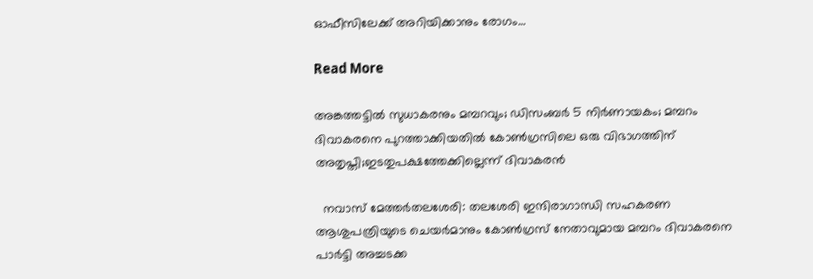ഓഫീസിലേക്ക് അറിയിക്കാനും രോഗം…

Read More

അങ്കത്തട്ടിൽ സുധാകരനും മമ്പറവും; ഡിസംബർ 5 നിർണായകം; മമ്പറം ദിവാകരനെ പുറത്താക്കിയതിൽ കോൺഗ്രസിലെ ഒരു വിഭാഗത്തിന് അതൃപ്തി;ഇടതുപക്ഷത്തേക്കില്ലെന്ന് ദിവാകരൻ

  നവാസ് മേത്തർതലശേരി: തലശേരി ഇന്ദിരാഗാന്ധി സഹകരണ ആശുപത്രിയുടെ ചെയര്‍മാനും കോണ്‍ഗ്രസ് നേതാവുമായ മമ്പറം ദിവാകരനെ പാര്‍ട്ടി അച്ചടക്ക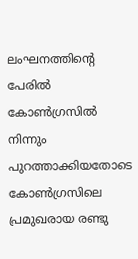ലംഘനത്തിന്‍റെ പേരില്‍ കോണ്‍ഗ്രസില്‍ നിന്നും പുറത്താക്കിയതോടെ കോൺഗ്രസിലെ പ്രമുഖരായ രണ്ടു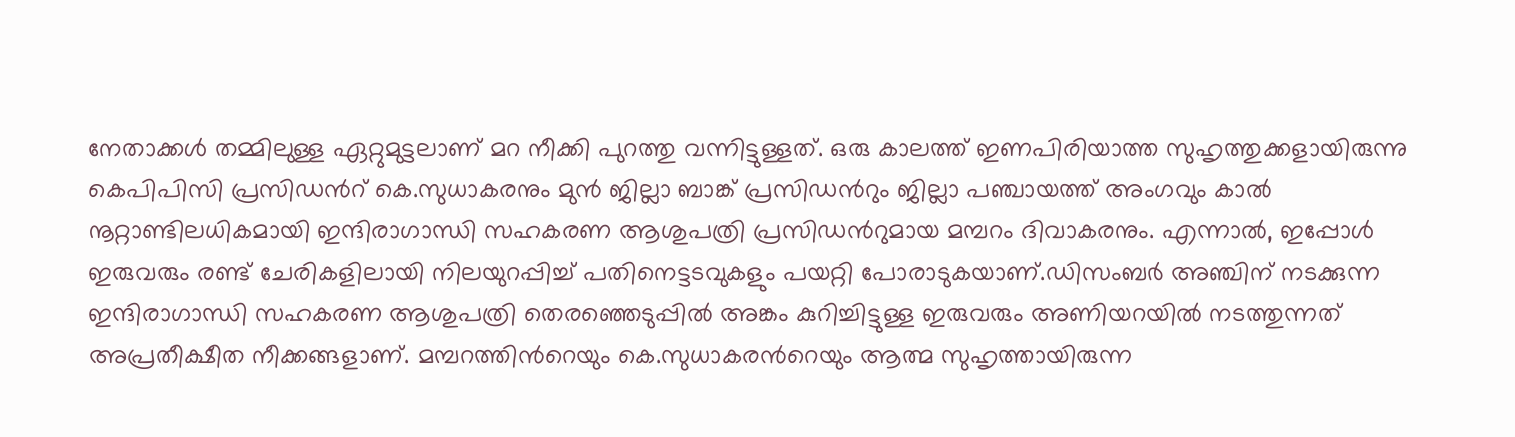നേതാക്കൾ തമ്മിലുള്ള ഏറ്റുമുട്ടലാണ് മറ നീക്കി പുറത്തു വന്നിട്ടുള്ളത്. ഒരു കാലത്ത് ഇണപിരിയാത്ത സുഹൃത്തുക്കളായിരുന്നു കെപിപിസി പ്രസിഡന്‍റ് കെ.സുധാകരനും മുൻ ജില്ലാ ബാങ്ക് പ്രസിഡന്‍റും ജില്ലാ പഞ്ചായത്ത് അംഗവും കാൽ നൂറ്റാണ്ടിലധികമായി ഇന്ദിരാഗാന്ധി സഹകരണ ആശുപത്രി പ്രസിഡന്‍റുമായ മമ്പറം ദിവാകരനും. എന്നാൽ, ഇപ്പോൾ ഇരുവരും രണ്ട് ചേരികളിലായി നിലയുറപ്പിച്ച് പതിനെട്ടടവുകളും പയറ്റി പോരാടുകയാണ്.ഡിസംബർ അഞ്ചിന് നടക്കുന്ന ഇന്ദിരാഗാന്ധി സഹകരണ ആശുപത്രി തെരഞ്ഞെടുപ്പിൽ അങ്കം കുറിച്ചിട്ടുള്ള ഇരുവരും അണിയറയിൽ നടത്തുന്നത് അപ്രതീക്ഷീത നീക്കങ്ങളാണ്. മമ്പറത്തിന്‍റെയും കെ.സുധാകരന്‍റെയും ആത്മ സുഹൃത്തായിരുന്ന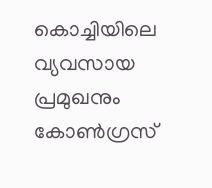കൊച്ചിയിലെ വ്യവസായ പ്രമുഖനും കോൺഗ്രസ്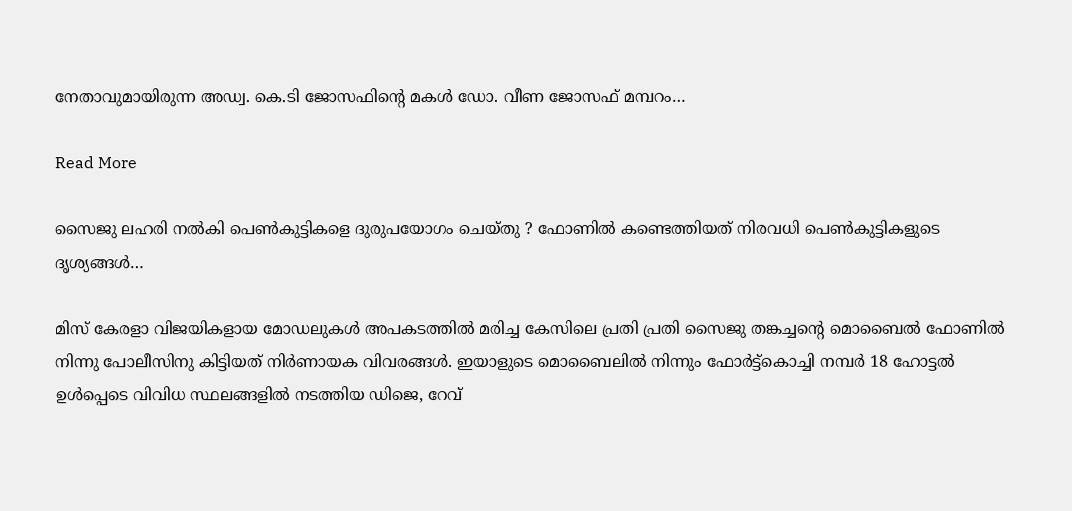നേതാവുമായിരുന്ന അഡ്വ. കെ.ടി ജോസഫിന്‍റെ മകൾ ഡോ. വീണ ജോസഫ് മമ്പറം…

Read More

സൈജു ലഹരി നല്‍കി പെണ്‍കുട്ടികളെ ദുരുപയോഗം ചെയ്തു ? ഫോണില്‍ കണ്ടെത്തിയത് നിരവധി പെണ്‍കുട്ടികളുടെ ദൃശ്യങ്ങള്‍…

മിസ് കേരളാ വിജയികളായ മോഡലുകള്‍ അപകടത്തില്‍ മരിച്ച കേസിലെ പ്രതി പ്രതി സൈജു തങ്കച്ചന്റെ മൊബൈല്‍ ഫോണില്‍ നിന്നു പോലീസിനു കിട്ടിയത് നിര്‍ണായക വിവരങ്ങള്‍. ഇയാളുടെ മൊബൈലില്‍ നിന്നും ഫോര്‍ട്ട്‌കൊച്ചി നമ്പര്‍ 18 ഹോട്ടല്‍ ഉള്‍പ്പെടെ വിവിധ സ്ഥലങ്ങളില്‍ നടത്തിയ ഡിജെ, റേവ്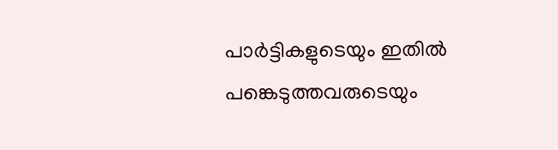പാര്‍ട്ടികളുടെയും ഇതില്‍ പങ്കെടുത്തവരുടെയും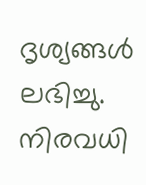ദൃശ്യങ്ങള്‍ ലഭിച്ചു. നിരവധി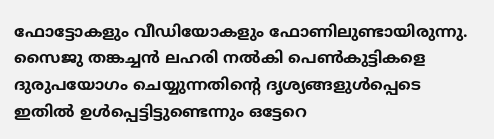ഫോട്ടോകളും വീഡിയോകളും ഫോണിലുണ്ടായിരുന്നു. സൈജു തങ്കച്ചന്‍ ലഹരി നല്‍കി പെണ്‍കുട്ടികളെ ദുരുപയോഗം ചെയ്യുന്നതിന്റെ ദൃശ്യങ്ങളുള്‍പ്പെടെ ഇതില്‍ ഉള്‍പ്പെട്ടിട്ടുണ്ടെന്നും ഒട്ടേറെ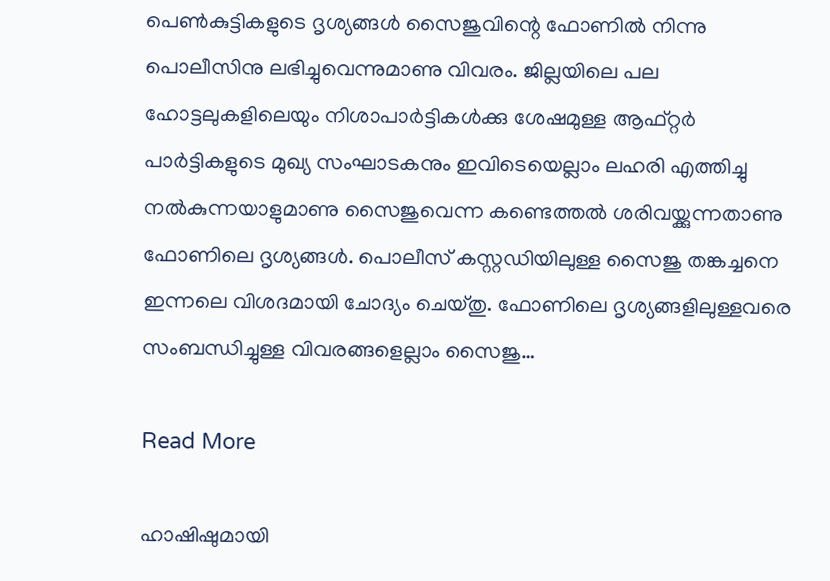പെണ്‍കുട്ടികളുടെ ദൃശ്യങ്ങള്‍ സൈജുവിന്റെ ഫോണില്‍ നിന്നു പൊലീസിനു ലഭിച്ചുവെന്നുമാണു വിവരം. ജില്ലയിലെ പല ഹോട്ടലുകളിലെയും നിശാപാര്‍ട്ടികള്‍ക്കു ശേഷമുള്ള ആഫ്റ്റര്‍ പാര്‍ട്ടികളുടെ മുഖ്യ സംഘാടകനും ഇവിടെയെല്ലാം ലഹരി എത്തിച്ചു നല്‍കുന്നയാളുമാണു സൈജുവെന്ന കണ്ടെത്തല്‍ ശരിവയ്ക്കുന്നതാണു ഫോണിലെ ദൃശ്യങ്ങള്‍. പൊലീസ് കസ്റ്റഡിയിലുള്ള സൈജു തങ്കച്ചനെ ഇന്നലെ വിശദമായി ചോദ്യം ചെയ്തു. ഫോണിലെ ദൃശ്യങ്ങളിലുള്ളവരെ സംബന്ധിച്ചുള്ള വിവരങ്ങളെല്ലാം സൈജു…

Read More

ഹാഷിഷുമായി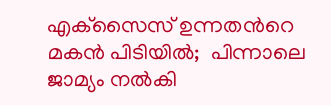എക്‌സൈസ് ഉന്നതന്‍റെ മകന്‍ പിടിയില്‍;  പിന്നാലെ ജാമ്യം നൽകി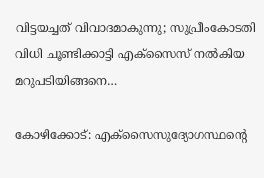വിട്ടയച്ചത് വിവാദമാകുന്നു; സുപ്രീംകോടതി വിധി ചൂണ്ടിക്കാട്ടി എക്സൈസ് നൽകിയ മറുപടിയിങ്ങനെ…

കോഴിക്കോട്: എക്‌സൈസുദ്യോഗസ്ഥന്‍റെ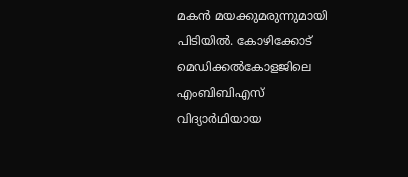മകന്‍ മയക്കുമരുന്നുമായി പിടിയില്‍. കോഴിക്കോട് മെഡിക്കല്‍കോളജിലെ എംബിബിഎസ് വിദ്യാര്‍ഥിയായ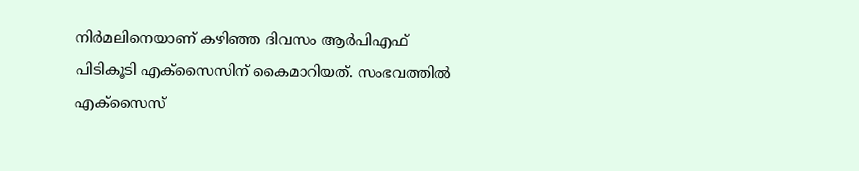നിര്‍മലിനെയാണ് കഴിഞ്ഞ ദിവസം ആര്‍പിഎഫ് പിടികൂടി എക്‌സൈസിന് കൈമാറിയത്. സംഭവത്തില്‍ എക്‌സൈസ്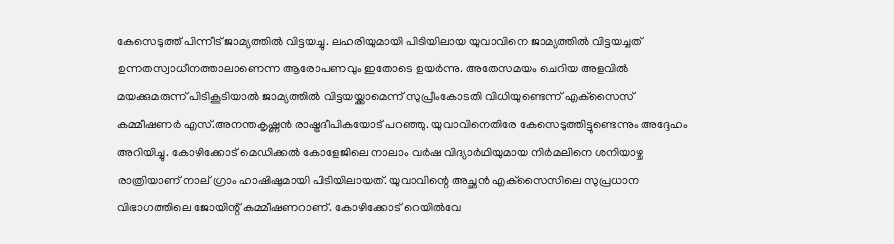കേസെടുത്ത് പിന്നീട് ജാമ്യത്തില്‍ വിട്ടയച്ചു. ലഹരിയുമായി പിടിയിലായ യുവാവിനെ ജാമ്യത്തില്‍ വിട്ടയച്ചത് ഉന്നതസ്വാധീനത്താലാണെന്ന ആരോപണവും ഇതോടെ ഉയര്‍ന്നു. അതേസമയം ചെറിയ അളവില്‍ മയക്കുമരുന്ന് പിടികൂടിയാല്‍ ജാമ്യത്തില്‍ വിട്ടയയ്ക്കാമെന്ന് സുപ്രീംകോടതി വിധിയുണ്ടെന്ന് എക്‌സൈസ് കമ്മീഷണര്‍ എസ്.അനന്തകൃഷ്ണന്‍ രാഷ്ട്രദീപികയോട് പറഞ്ഞു. യുവാവിനെതിരേ കേസെടുത്തിട്ടുണ്ടെന്നും അദ്ദേഹം അറിയിച്ചു. കോഴിക്കോട് മെഡിക്കല്‍ കോളേജിലെ നാലാം വര്‍ഷ വിദ്യാര്‍ഥിയുമായ നിര്‍മലിനെ ശനിയാഴ്ച രാത്രിയാണ് നാല് ഗ്രാം ഹാഷിഷുമായി പിടിയിലായത്. യുവാവിന്റെ അച്ഛന്‍ എക്‌സൈസിലെ സുപ്രധാന വിഭാഗത്തിലെ ജോയിന്റ് കമ്മീഷണറാണ്. കോഴിക്കോട് റെയില്‍വേ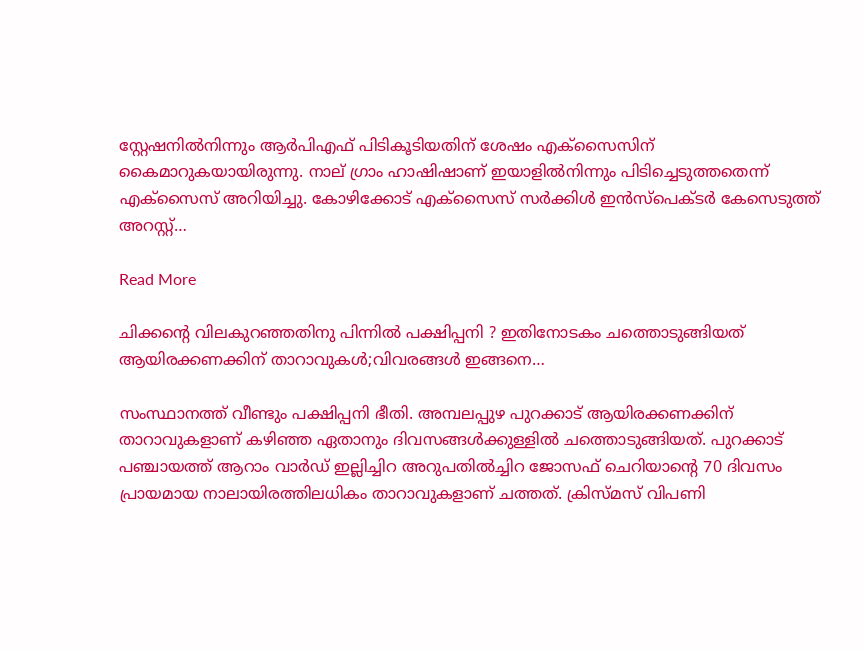സ്റ്റേഷനില്‍നിന്നും ആര്‍പിഎഫ് പിടികൂടിയതിന് ശേഷം എക്‌സൈസിന് കൈമാറുകയായിരുന്നു. നാല് ഗ്രാം ഹാഷിഷാണ് ഇയാളില്‍നിന്നും പിടിച്ചെടുത്തതെന്ന് എക്‌സൈസ് അറിയിച്ചു. കോഴിക്കോട് എക്‌സൈസ് സര്‍ക്കിള്‍ ഇന്‍സ്‌പെക്ടര്‍ കേസെടുത്ത് അറസ്റ്റ്…

Read More

ചിക്കന്റെ വിലകുറഞ്ഞതിനു പിന്നില്‍ പക്ഷിപ്പനി ? ഇതിനോടകം ചത്തൊടുങ്ങിയത് ആയിരക്കണക്കിന് താറാവുകള്‍;വിവരങ്ങള്‍ ഇങ്ങനെ…

സംസ്ഥാനത്ത് വീണ്ടും പക്ഷിപ്പനി ഭീതി. അമ്പലപ്പുഴ പുറക്കാട് ആയിരക്കണക്കിന് താറാവുകളാണ് കഴിഞ്ഞ ഏതാനും ദിവസങ്ങള്‍ക്കുള്ളില്‍ ചത്തൊടുങ്ങിയത്. പുറക്കാട് പഞ്ചായത്ത് ആറാം വാര്‍ഡ് ഇല്ലിച്ചിറ അറുപതില്‍ച്ചിറ ജോസഫ് ചെറിയാന്റെ 70 ദിവസം പ്രായമായ നാലായിരത്തിലധികം താറാവുകളാണ് ചത്തത്. ക്രിസ്മസ് വിപണി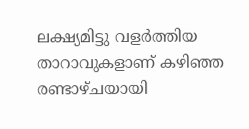ലക്ഷ്യമിട്ടു വളര്‍ത്തിയ താറാവുകളാണ് കഴിഞ്ഞ രണ്ടാഴ്ചയായി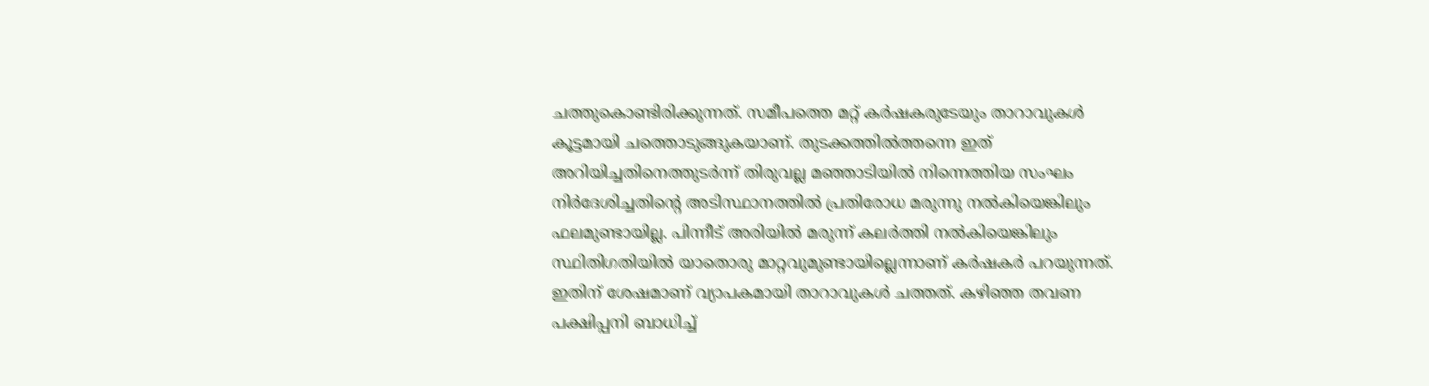ചത്തുകൊണ്ടിരിക്കുന്നത്. സമീപത്തെ മറ്റ് കര്‍ഷകരുടേയും താറാവുകള്‍ കൂട്ടമായി ചത്തൊടുങ്ങുകയാണ്. തുടക്കത്തില്‍ത്തന്നെ ഇത് അറിയിച്ചതിനെത്തുടര്‍ന്ന് തിരുവല്ല മഞ്ഞാടിയില്‍ നിന്നെത്തിയ സംഘം നിര്‍ദേശിച്ചതിന്റെ അടിസ്ഥാനത്തില്‍ പ്രതിരോധ മരുന്നു നല്‍കിയെങ്കിലും ഫലമുണ്ടായില്ല. പിന്നീട് അരിയില്‍ മരുന്ന് കലര്‍ത്തി നല്‍കിയെങ്കിലും സ്ഥിതിഗതിയില്‍ യാതൊരു മാറ്റവുമുണ്ടായില്ലെന്നാണ് കര്‍ഷകര്‍ പറയുന്നത്. ഇതിന് ശേഷമാണ് വ്യാപകമായി താറാവുകള്‍ ചത്തത്. കഴിഞ്ഞ തവണ പക്ഷിപ്പനി ബാധിച്ച്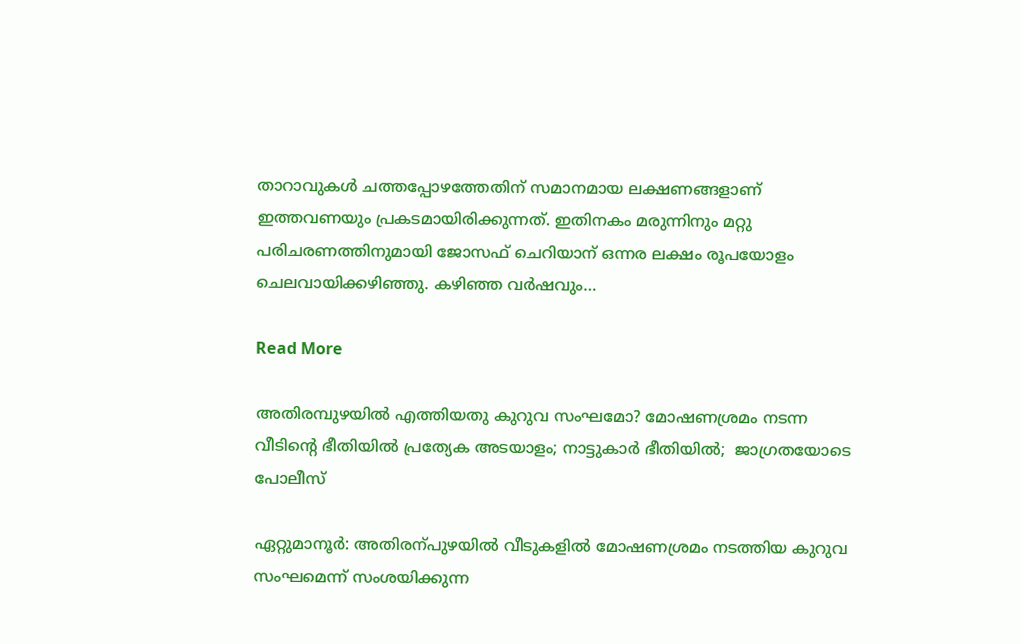താറാവുകള്‍ ചത്തപ്പോഴത്തേതിന് സമാനമായ ലക്ഷണങ്ങളാണ് ഇത്തവണയും പ്രകടമായിരിക്കുന്നത്. ഇതിനകം മരുന്നിനും മറ്റു പരിചരണത്തിനുമായി ജോസഫ് ചെറിയാന് ഒന്നര ലക്ഷം രൂപയോളം ചെലവായിക്കഴിഞ്ഞു. കഴിഞ്ഞ വര്‍ഷവും…

Read More

അതിരമ്പുഴയിൽ എത്തിയതു കുറുവ സംഘമോ‍? മോഷണശ്രമം നടന്ന വീടിന്‍റെ ഭീതിയിൽ പ്രത്യേക അടയാളം; നാട്ടുകാർ ഭീതിയിൽ;  ജാഗ്രതയോടെ പോലീസ്

ഏറ്റുമാനൂർ: അതിരന്പുഴയിൽ വീടുകളിൽ മോഷണശ്രമം നടത്തിയ കുറുവ സംഘമെന്ന് സംശയിക്കുന്ന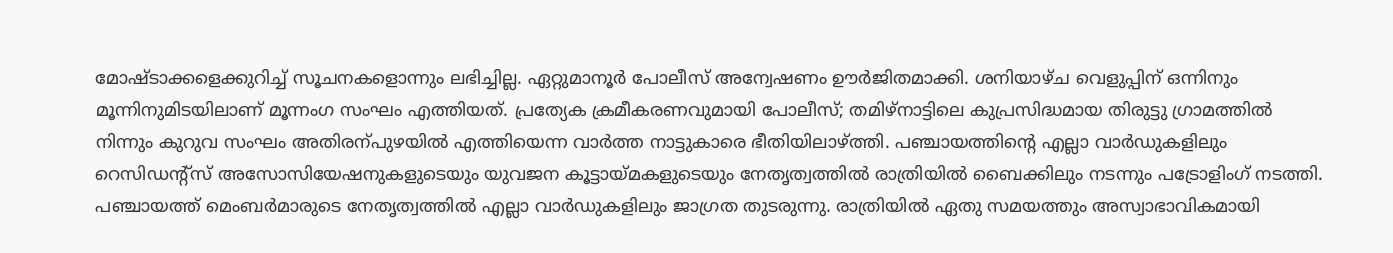മോഷ്ടാക്കളെക്കുറിച്ച് സൂചനകളൊന്നും ലഭിച്ചില്ല. ഏറ്റുമാനൂർ പോലീസ് അന്വേഷണം ഊർജിതമാക്കി. ശനിയാഴ്ച വെളുപ്പിന് ഒന്നിനും മൂന്നിനുമിടയിലാണ് മൂന്നംഗ സംഘം എത്തിയത്. പ്രത്യേക ക്രമീകരണവുമായി പോലീസ്; തമിഴ്നാട്ടിലെ കുപ്രസിദ്ധമായ തിരുട്ടു ഗ്രാമത്തിൽ നിന്നും കുറുവ സംഘം അതിരന്പുഴയിൽ എത്തിയെന്ന വാർത്ത നാട്ടുകാരെ ഭീതിയിലാഴ്ത്തി. പഞ്ചായത്തിന്‍റെ എല്ലാ വാർഡുകളിലും റെസിഡന്‍റ്സ് അസോസിയേഷനുകളുടെയും യുവജന കൂട്ടായ്മകളുടെയും നേതൃത്വത്തിൽ രാത്രിയിൽ ബൈക്കിലും നടന്നും പട്രോളിംഗ് നടത്തി. പഞ്ചായത്ത് മെംബർമാരുടെ നേതൃത്വത്തിൽ എല്ലാ വാർഡുകളിലും ജാഗ്രത തുടരുന്നു. രാത്രിയിൽ ഏതു സമയത്തും അസ്വാഭാവികമായി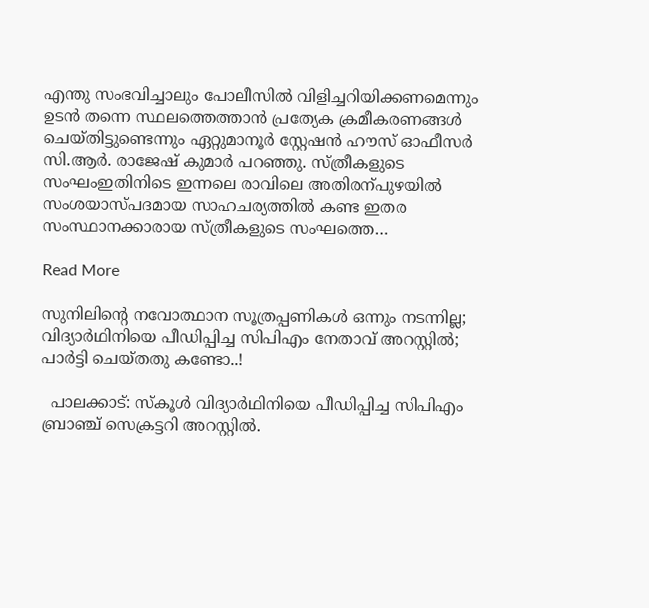എന്തു സംഭവിച്ചാലും പോലീസിൽ വിളിച്ചറിയിക്കണമെന്നും ഉടൻ തന്നെ സ്ഥലത്തെത്താൻ പ്രത്യേക ക്രമീകരണങ്ങൾ ചെയ്തിട്ടുണ്ടെന്നും ഏറ്റുമാനൂർ സ്റ്റേഷൻ ഹൗസ് ഓഫീസർ സി.ആർ. രാജേഷ് കുമാർ പറഞ്ഞു. സ്ത്രീകളുടെ സംഘംഇതിനിടെ ഇന്നലെ രാവിലെ അതിരന്പുഴയിൽ സംശയാസ്പദമായ സാഹചര്യത്തിൽ കണ്ട ഇതര സംസ്ഥാനക്കാരായ സ്ത്രീകളുടെ സംഘത്തെ…

Read More

സുനിലിന്‍റെ നവോത്ഥാന സൂത്രപ്പണികൾ ഒന്നും നടന്നില്ല; വിദ്യാർഥിനിയെ പീഡിപ്പിച്ച സിപിഎം നേതാവ് അറസ്റ്റിൽ; പാർട്ടി ചെയ്തതു കണ്ടോ..!

  പാലക്കാട്: സ്‌കൂള്‍ വിദ്യാര്‍ഥിനിയെ പീഡിപ്പിച്ച സിപിഎം ബ്രാഞ്ച് സെക്രട്ടറി അറസ്റ്റില്‍.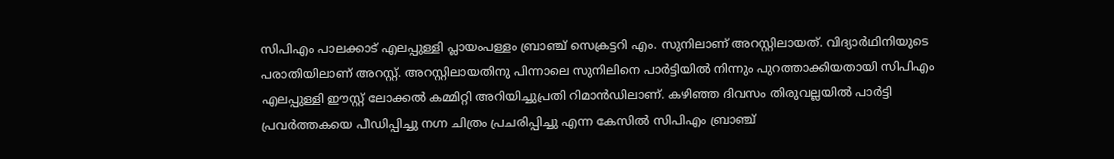സിപിഎം പാലക്കാട് എലപ്പുള്ളി പ്ലായംപള്ളം ബ്രാഞ്ച് സെക്രട്ടറി എം. സുനിലാണ് അറസ്റ്റിലായത്. വിദ്യാര്‍ഥിനിയുടെ പരാതിയിലാണ് അറസ്റ്റ്. അറസ്റ്റിലായതിനു പിന്നാലെ സുനിലിനെ പാര്‍ട്ടിയില്‍ നിന്നും പുറത്താക്കിയതായി സിപിഎം എലപ്പുള്ളി ഈസ്റ്റ് ലോക്കല്‍ കമ്മിറ്റി അറിയിച്ചുപ്രതി റിമാന്‍ഡിലാണ്. കഴിഞ്ഞ ദിവസം തിരുവല്ലയിൽ പാർട്ടി പ്രവർത്തകയെ പീഡിപ്പിച്ചു നഗ്ന ചിത്രം പ്രചരിപ്പിച്ചു എന്ന കേസിൽ സിപിഎം ബ്രാഞ്ച്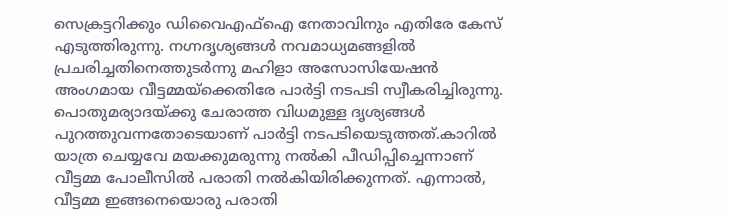സെക്രട്ടറിക്കും ഡിവൈഎഫ്ഐ നേതാവിനും എതിരേ കേസ് എടുത്തിരുന്നു. നഗ്നദൃശ്യങ്ങൾ നവമാധ്യമങ്ങളിൽ പ്രചരിച്ചതിനെത്തുടർന്നു മഹിളാ അസോസിയേഷൻ അംഗമായ വീട്ടമ്മയ്ക്കെതിരേ പാർട്ടി നടപടി സ്വീകരിച്ചിരുന്നു. പൊതുമര്യാദയ്ക്കു ചേരാത്ത വിധമുള്ള ദൃശ്യങ്ങൾ പുറത്തുവന്നതോടെയാണ് പാർട്ടി നടപടിയെടുത്തത്.കാറിൽ യാത്ര ചെയ്യവേ മയക്കുമരുന്നു നൽകി പീഡിപ്പിച്ചെന്നാണ് വീട്ടമ്മ പോലീസിൽ പരാതി നൽകിയിരിക്കുന്നത്. എന്നാൽ, വീട്ടമ്മ ഇങ്ങനെയൊരു പരാതി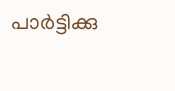പാർട്ടിക്കു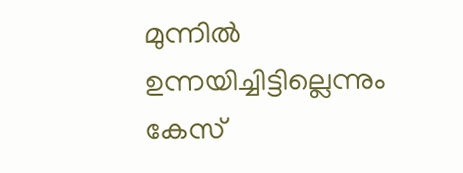മുന്നിൽ ഉന്നയിച്ചിട്ടില്ലെന്നും കേസ്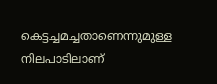കെട്ടച്ചമച്ചതാണെന്നുമുള്ള നിലപാടിലാണ്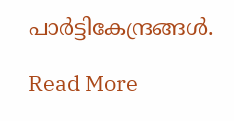പാർട്ടികേന്ദ്രങ്ങൾ.

Read More